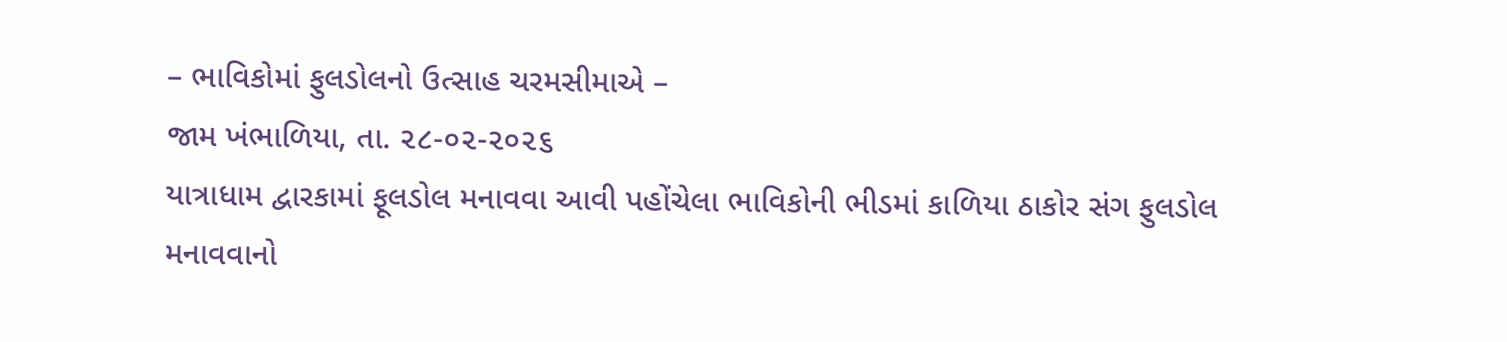– ભાવિકોમાં ફુલડોલનો ઉત્સાહ ચરમસીમાએ –
જામ ખંભાળિયા, તા. ૨૮-૦૨-૨૦૨૬
યાત્રાધામ દ્વારકામાં ફૂલડોલ મનાવવા આવી પહોંચેલા ભાવિકોની ભીડમાં કાળિયા ઠાકોર સંગ ફુલડોલ મનાવવાનો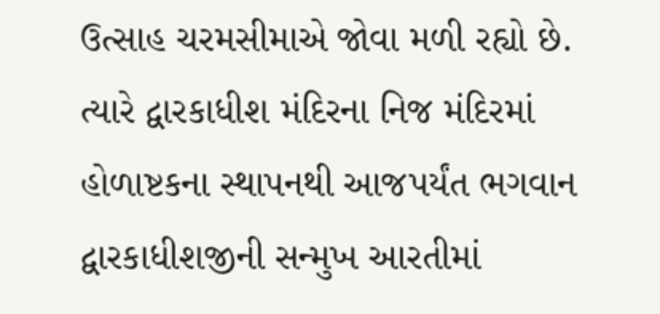ઉત્સાહ ચરમસીમાએ જોવા મળી રહ્યો છે. ત્યારે દ્વારકાધીશ મંદિરના નિજ મંદિરમાં હોળાષ્ટકના સ્થાપનથી આજપર્યંત ભગવાન દ્વારકાધીશજીની સન્મુખ આરતીમાં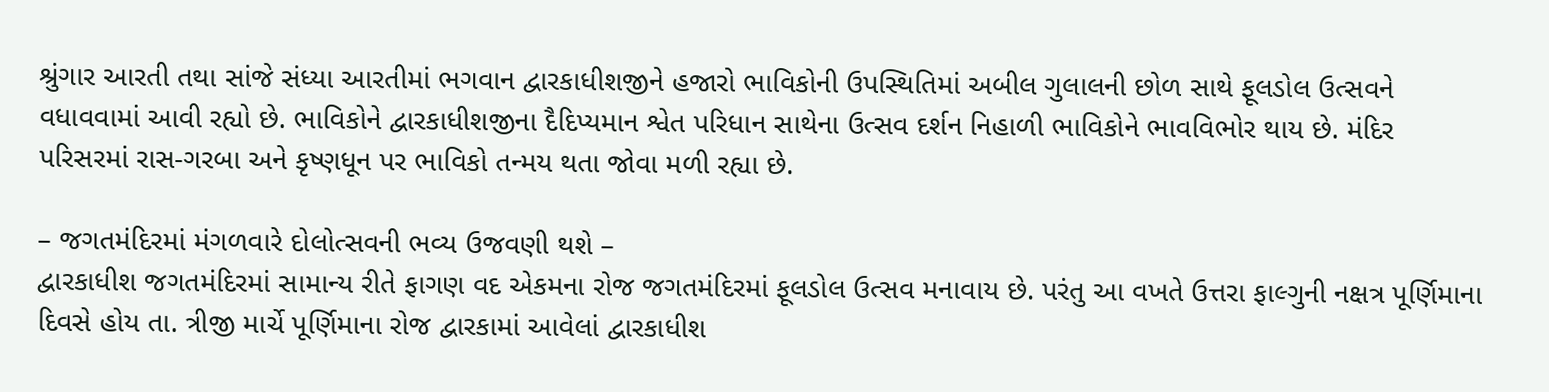શ્રુંગાર આરતી તથા સાંજે સંધ્યા આરતીમાં ભગવાન દ્વારકાધીશજીને હજારો ભાવિકોની ઉપસ્થિતિમાં અબીલ ગુલાલની છોળ સાથે ફૂલડોલ ઉત્સવને વધાવવામાં આવી રહ્યો છે. ભાવિકોને દ્વારકાધીશજીના દૈદિપ્યમાન શ્વેત પરિધાન સાથેના ઉત્સવ દર્શન નિહાળી ભાવિકોને ભાવવિભોર થાય છે. મંદિર પરિસરમાં રાસ-ગરબા અને કૃષ્ણધૂન પર ભાવિકો તન્મય થતા જોવા મળી રહ્યા છે.

– જગતમંદિરમાં મંગળવારે દોલોત્સવની ભવ્ય ઉજવણી થશે –
દ્વારકાધીશ જગતમંદિરમાં સામાન્ય રીતે ફાગણ વદ એકમના રોજ જગતમંદિરમાં ફૂલડોલ ઉત્સવ મનાવાય છે. પરંતુ આ વખતે ઉત્તરા ફાલ્ગુની નક્ષત્ર પૂર્ણિમાના દિવસે હોય તા. ત્રીજી માર્ચે પૂર્ણિમાના રોજ દ્વારકામાં આવેલાં દ્વારકાધીશ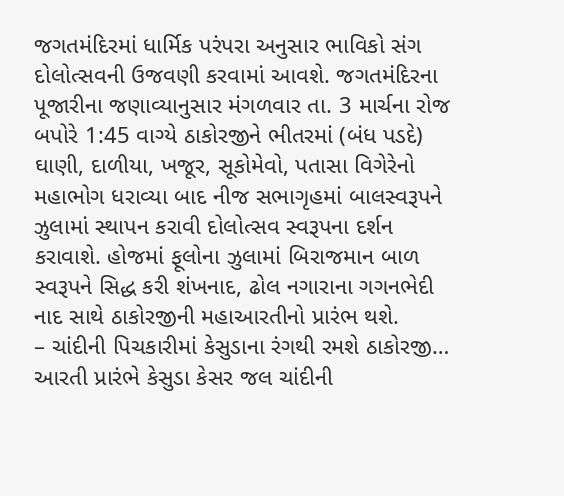જગતમંદિરમાં ધાર્મિક પરંપરા અનુસાર ભાવિકો સંગ દોલોત્સવની ઉજવણી કરવામાં આવશે. જગતમંદિરના પૂજારીના જણાવ્યાનુસાર મંગળવાર તા. 3 માર્ચના રોજ બપોરે 1:45 વાગ્યે ઠાકોરજીને ભીતરમાં (બંધ પડદે) ઘાણી, દાળીયા, ખજૂર, સૂકોમેવો, પતાસા વિગેરેનો મહાભોગ ધરાવ્યા બાદ નીજ સભાગૃહમાં બાલસ્વરૂપને ઝુલામાં સ્થાપન કરાવી દોલોત્સવ સ્વરૂપના દર્શન કરાવાશે. હોજમાં ફૂલોના ઝુલામાં બિરાજમાન બાળ સ્વરૂપને સિદ્ધ કરી શંખનાદ, ઢોલ નગારાના ગગનભેદી નાદ સાથે ઠાકોરજીની મહાઆરતીનો પ્રારંભ થશે.
– ચાંદીની પિચકારીમાં કેસુડાના રંગથી રમશે ઠાકોરજી…
આરતી પ્રારંભે કેસુડા કેસર જલ ચાંદીની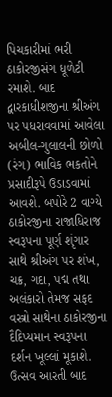પિચકારીમાં ભરી ઠાકોરજીસંગ ધૂળેટી રમાશે. બાદ દ્વારકાધીશજીના શ્રીઅંગ પર પધરાવવામાં આવેલા અબીલ-ગુલાલની છોળો (રંગ) ભાવિક ભકતોને પ્રસાદીરૂપે ઉડાડવામાં આવશે. બપોરે 2 વાગ્યે ઠાકોરજીના રાજાધિરાજ સ્વરૂપના પૂર્ણ શૃંગાર સાથે શ્રીઅંગ પર શંખ, ચક્ર, ગદા, પદ્મ તથા અલંકારો તેમજ સફદ વસ્ત્રો સાથેના ઠાકોરજીના દૈદિપ્યમાન સ્વરૂપના દર્શન ખૂલ્લાં મૂકાશે. ઉત્સવ આરતી બાદ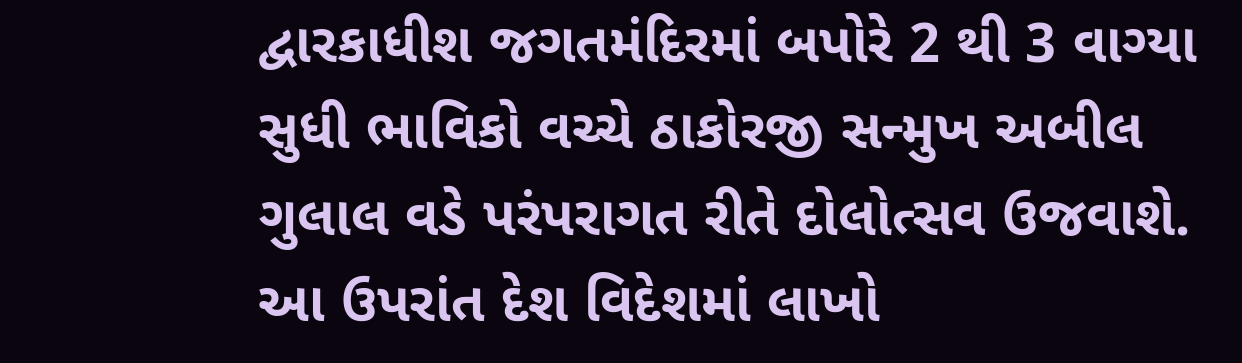દ્વારકાધીશ જગતમંદિરમાં બપોરે 2 થી 3 વાગ્યા સુધી ભાવિકો વચ્ચે ઠાકોરજી સન્મુખ અબીલ ગુલાલ વડે પરંપરાગત રીતે દોલોત્સવ ઉજવાશે. આ ઉપરાંત દેશ વિદેશમાં લાખો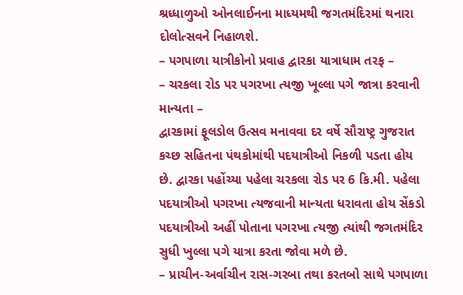શ્રધ્ધાળુઓ ઓનલાઈનના માધ્યમથી જગતમંદિરમાં થનારા દોલોત્સવને નિહાળશે.
– પગપાળા યાત્રીકોનો પ્રવાહ દ્વારકા યાત્રાધામ તરફ –
– ચરકલા રોડ પર પગરખા ત્યજી ખૂલ્લા પગે જાત્રા કરવાની માન્યતા –
દ્વારકામાં ફૂલડોલ ઉત્સવ મનાવવા દર વર્ષે સૌરાષ્ટ્ર ગુજરાત કચ્છ સહિતના પંથકોમાંથી પદયાત્રીઓ નિકળી પડતા હોય છે. દ્વારકા પહોંચ્યા પહેલા ચરકલા રોડ પર 6 કિ.મી. પહેલા પદયાત્રીઓ પગરખા ત્યજવાની માન્યતા ધરાવતા હોય સેંકડો પદયાત્રીઓ અહીં પોતાના પગરખા ત્યજી ત્યાંથી જગતમંદિર સુધી ખુલ્લા પગે યાત્રા કરતા જોવા મળે છે.
– પ્રાચીન-અર્વાચીન રાસ-ગરબા તથા કરતબો સાથે પગપાળા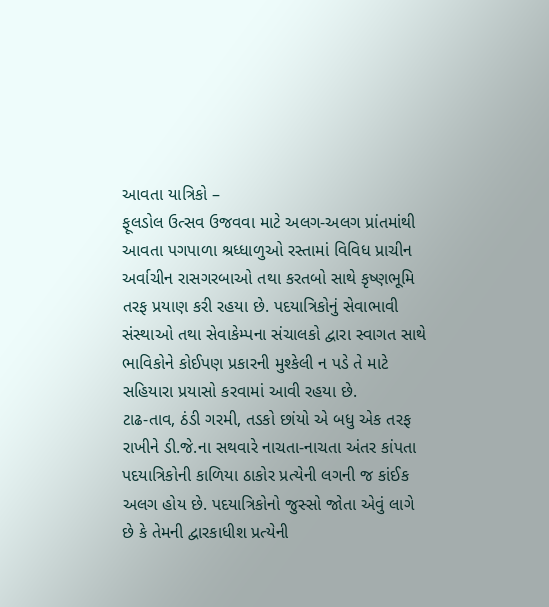આવતા યાત્રિકો –
ફૂલડોલ ઉત્સવ ઉજવવા માટે અલગ-અલગ પ્રાંતમાંથી આવતા પગપાળા શ્રધ્ધાળુઓ રસ્તામાં વિવિધ પ્રાચીન અર્વાચીન રાસગરબાઓ તથા કરતબો સાથે કૃષ્ણભૂમિ તરફ પ્રયાણ કરી રહયા છે. પદયાત્રિકોનું સેવાભાવી સંસ્થાઓ તથા સેવાકેમ્પના સંચાલકો દ્વારા સ્વાગત સાથે ભાવિકોને કોઈપણ પ્રકારની મુશ્કેલી ન પડે તે માટે સહિયારા પ્રયાસો કરવામાં આવી રહયા છે.
ટાઢ-તાવ, ઠંડી ગરમી, તડકો છાંયો એ બધુ એક તરફ રાખીને ડી.જે.ના સથવારે નાચતા-નાચતા અંતર કાંપતા પદયાત્રિકોની કાળિયા ઠાકોર પ્રત્યેની લગની જ કાંઈક અલગ હોય છે. પદયાત્રિકોનો જુસ્સો જોતા એવું લાગે છે કે તેમની દ્વારકાધીશ પ્રત્યેની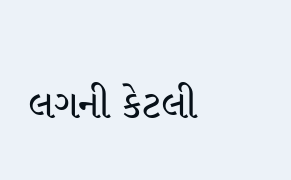લગની કેટલી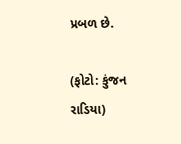પ્રબળ છે.

(ફોટો: કુંજન રાડિયા)